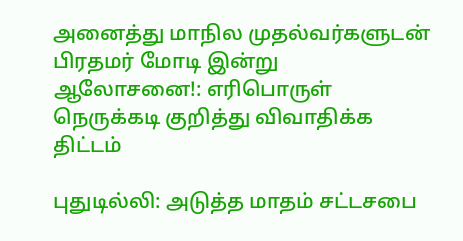அனைத்து மாநில முதல்வர்களுடன் பிரதமர் மோடி இன்று ஆலோசனை!: எரிபொருள் நெருக்கடி குறித்து விவாதிக்க திட்டம்

புதுடில்லி: அடுத்த மாதம் சட்டசபை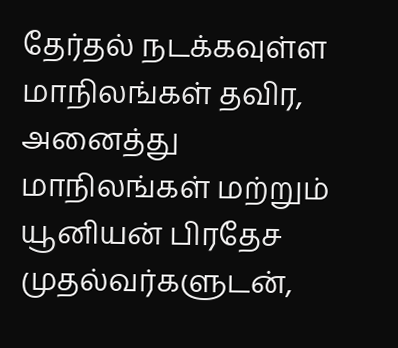தேர்தல் நடக்கவுள்ள மாநிலங்கள் தவிர, அனைத்து மாநிலங்கள் மற்றும் யூனியன் பிரதேச முதல்வர்களுடன்,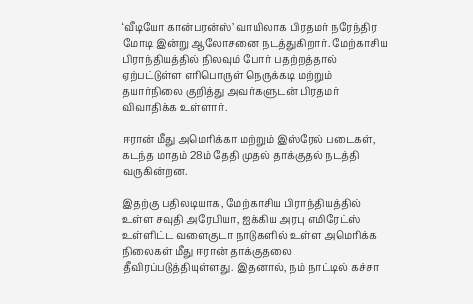‘வீடியோ கான்பரன்ஸ்’ வாயிலாக பிரதமர் நரேந்திர மோடி இன்று ஆலோசனை நடத்துகிறார். மேற்காசிய பிராந்தியத்தில் நிலவும் போர் பதற்றத்தால் ஏற்பட்டுள்ள எரிபொருள் நெருக்கடி மற்றும் தயார்நிலை குறித்து அவர்களுடன் பிரதமர் விவாதிக்க உள்ளார்.

ஈரான் மீது அமெரிக்கா மற்றும் இஸ்ரேல் படைகள், கடந்த மாதம் 28ம் தேதி முதல் தாக்குதல் நடத்தி வருகின்றன.

இதற்கு பதிலடியாக, மேற்காசிய பிராந்தியத்தில் உள்ள சவுதி அரேபியா, ஐக்கிய அரபு எமிரேட்ஸ் உள்ளிட்ட வளைகுடா நாடுகளில் உள்ள அமெரிக்க நிலைகள் மீது ஈரான் தாக்குதலை தீவிரப்படுத்தியுள்ளது. இதனால், நம் நாட்டில் கச்சா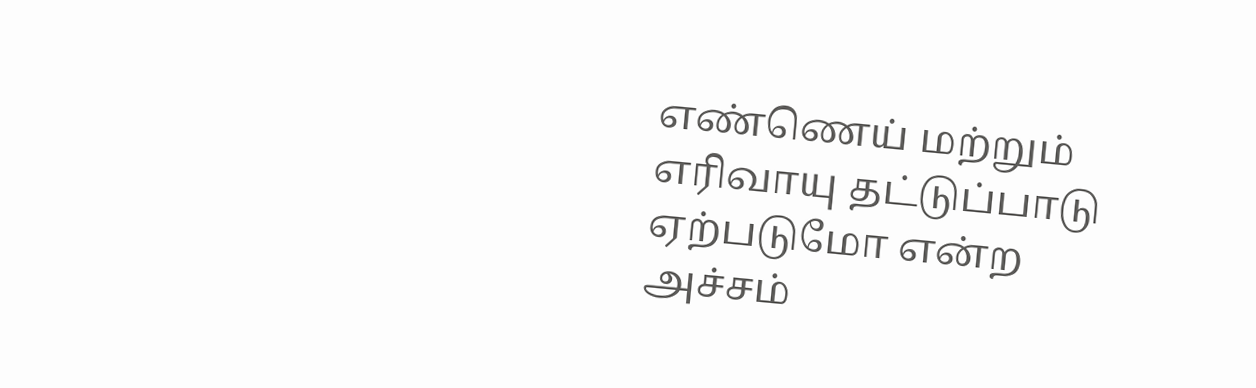எண்ணெய் மற்றும் எரிவாயு தட்டுப்பாடு ஏற்படுமோ என்ற அச்சம்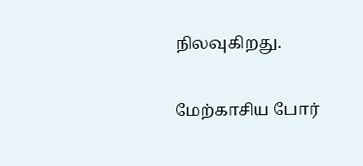நிலவுகிறது.

மேற்காசிய போர்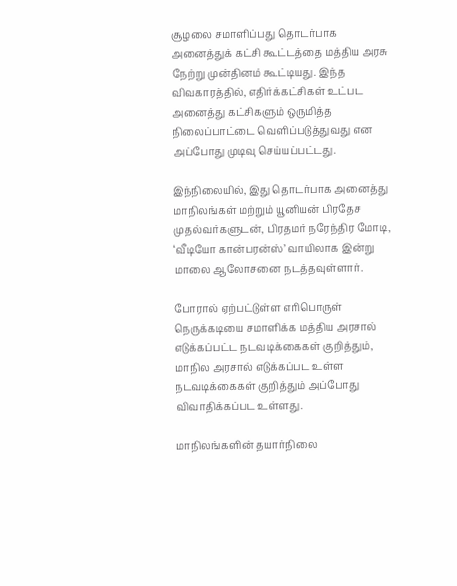சூழலை சமாளிப்பது தொடர்பாக அனைத்துக் கட்சி கூட்டத்தை மத்திய அரசு நேற்று முன்தினம் கூட்டியது. இந்த விவகாரத்தில், எதிர்க்கட்சிகள் உட்பட அனைத்து கட்சிகளும் ஒருமித்த நிலைப்பாட்டை வெளிப்படுத்துவது என அப்போது முடிவு செய்யப்பட்டது.

இந்நிலையில், இது தொடர்பாக அனைத்து மாநிலங்கள் மற்றும் யூனியன் பிரதேச முதல்வர்களுடன், பிரதமர் நரேந்திர மோடி, ‘வீடியோ கான்பரன்ஸ்’ வாயிலாக இன்று மாலை ஆலோசனை நடத்தவுள்ளார்.

போரால் ஏற்பட்டுள்ள எரிபொருள் நெருக்கடியை சமாளிக்க மத்திய அரசால் எடுக்கப்பட்ட நடவடிக்கைகள் குறித்தும், மாநில அரசால் எடுக்கப்பட உள்ள நடவடிக்கைகள் குறித்தும் அப்போது விவாதிக்கப்பட உள்ளது.

மாநிலங்களின் தயார்நிலை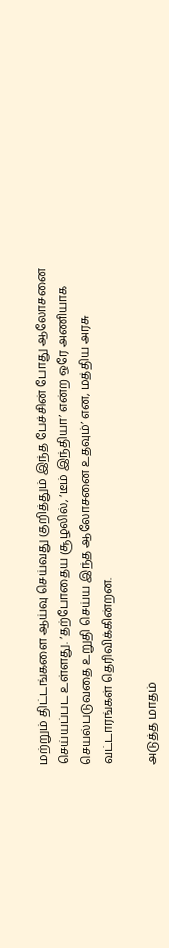மற்றும் திட்டங்களை ஆய்வு செய்வது குறித்தும் இந்த பேச்சின் போது ஆலோசனை செய்யப்பட உள்ளது. ‘தற்போதைய சூழலில், ‘டீம் இந்தியா’ என்ற ஒரே அணியாக செயல்படுவதை உறுதி செய்ய இந்த ஆலோசனை உதவும்’ என, மத்திய அரசு வட்டாரங்கள் தெரிவிக்கின்றன.

அடுத்த மாதம்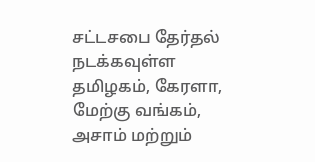சட்டசபை தேர்தல் நடக்கவுள்ள தமிழகம், கேரளா, மேற்கு வங்கம், அசாம் மற்றும்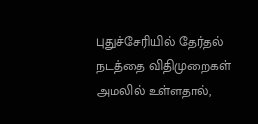புதுச்சேரியில் தேர்தல் நடத்தை விதிமுறைகள் அமலில் உள்ளதால்,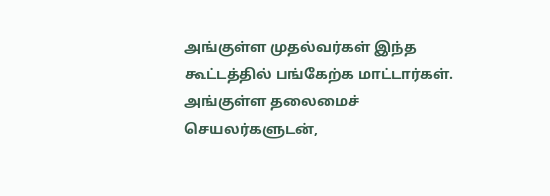அங்குள்ள முதல்வர்கள் இந்த கூட்டத்தில் பங்கேற்க மாட்டார்கள். அங்குள்ள தலைமைச் செயலர்களுடன்,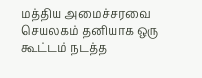மத்திய அமைச்சரவை செயலகம் தனியாக ஒரு கூட்டம் நடத்த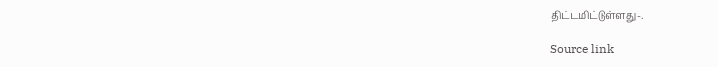திட்டமிட்டுள்ளது-.

Source link